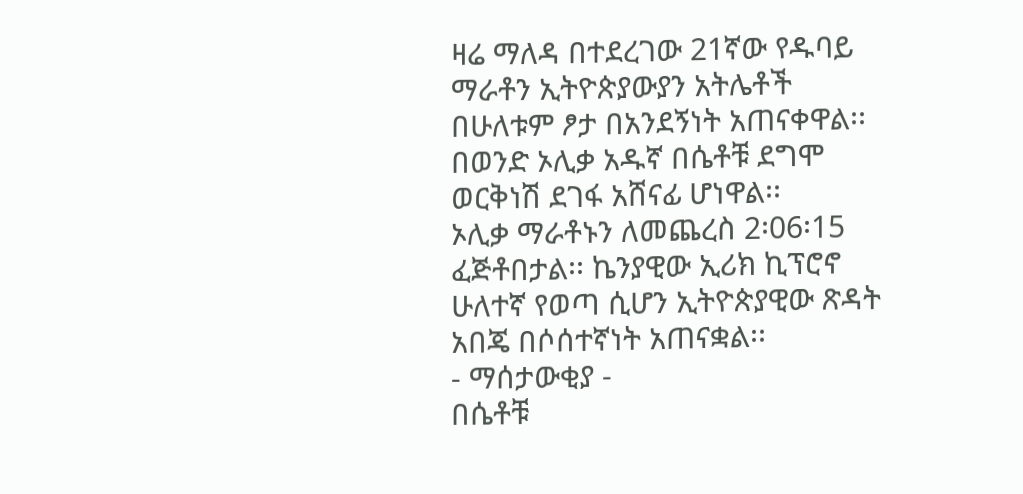ዛሬ ማለዳ በተደረገው 21ኛው የዱባይ ማራቶን ኢትዮጵያውያን አትሌቶች በሁለቱም ፆታ በአንደኝነት አጠናቀዋል፡፡ በወንድ ኦሊቃ አዱኛ በሴቶቹ ደግሞ ወርቅነሽ ደገፋ አሸናፊ ሆነዋል፡፡
ኦሊቃ ማራቶኑን ለመጨረስ 2፡06፡15 ፈጅቶበታል፡፡ ኬንያዊው ኢሪክ ኪፕሮኖ ሁለተኛ የወጣ ሲሆን ኢትዮጵያዊው ጽዳት አበጄ በሶሰተኛነት አጠናቋል፡፡
- ማሰታውቂያ -
በሴቶቹ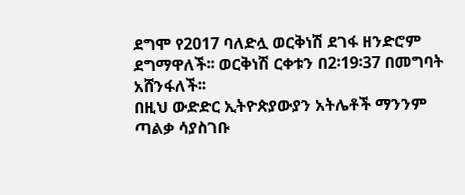ደግሞ የ2017 ባለድሏ ወርቅነሽ ደገፋ ዘንድሮም ደግማዋለች፡፡ ወርቅነሽ ርቀቱን በ2፡19፡37 በመግባት አሸንፋለች፡፡
በዚህ ውድድር ኢትዮጵያውያን አትሌቶች ማንንም ጣልቃ ሳያስገቡ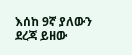እሰከ 9ኛ ያለውን ደረጃ ይዘው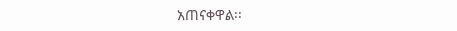አጠናቀዋል፡፡